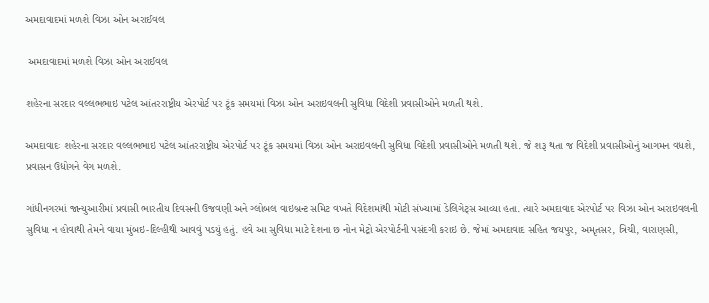અમદાવાદમાં મળશે વિઝા ઓન અરાઈવલ

 અમદાવાદમાં મળશે વિઝા ઓન અરાઈવલ

શહેરના સરદાર વલ્લભભાઇ પટેલ આંતરરાષ્ટ્રીય એરપોર્ટ પર ટૂંક સમયમાં વિઝા ઓન અરાઇવલની સુવિધા વિદેશી પ્રવાસીઓને મળતી થશે.

અમદાવાદઃ શહેરના સરદાર વલ્લભભાઇ પટેલ આંતરરાષ્ટ્રીય એરપોર્ટ પર ટૂંક સમયમાં વિઝા ઓન અરાઇવલની સુવિધા વિદેશી પ્રવાસીઓને મળતી થશે. જે શરૂ થતા જ વિદેશી પ્રવાસીઓનું આગમન વધશે, પ્રવાસન ઉદ્યોગને વેગ મળશે.

ગાંધીનગરમાં જાન્યુઆરીમાં પ્રવાસી ભારતીય દિવસની ઉજવણી અને ગ્લોબલ વાઇબ્રન્ટ સમિટ વખતે વિદેશમાંથી મોટી સંખ્યામાં ડેલિગેટ્સ આવ્યા હતા. ત્યારે અમદાવાદ એરપોર્ટ પર વિઝા ઓન અરાઇવલની સુવિધા ન હોવાથી તેમને વાયા મુંબઇ-દિલ્હીથી આવવું પડયું હતું. હવે આ સુવિધા માટે દેશના છ નોન મેટ્રો એરપોર્ટની પસંદગી કરાઇ છે. જેમાં અમદાવાદ સહિત જયપુર, અમૃતસર, ત્રિચી, વારાણસી,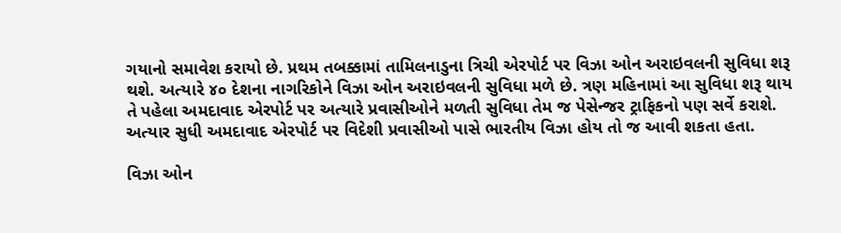ગયાનો સમાવેશ કરાયો છે. પ્રથમ તબક્કામાં તામિલનાડુના ત્રિચી એરપોર્ટ પર વિઝા ઓન અરાઇવલની સુવિધા શરૂ થશે. અત્યારે ૪૦ દેશના નાગરિકોને વિઝા ઓન અરાઇવલની સુવિધા મળે છે. ત્રણ મહિનામાં આ સુવિધા શરૂ થાય તે પહેલા અમદાવાદ એરપોર્ટ પર અત્યારે પ્રવાસીઓને મળતી સુવિધા તેમ જ પેસેન્જર ટ્રાફિકનો પણ સર્વે કરાશે. અત્યાર સુધી અમદાવાદ એરપોર્ટ પર વિદેશી પ્રવાસીઓ પાસે ભારતીય વિઝા હોય તો જ આવી શકતા હતા.

વિઝા ઓન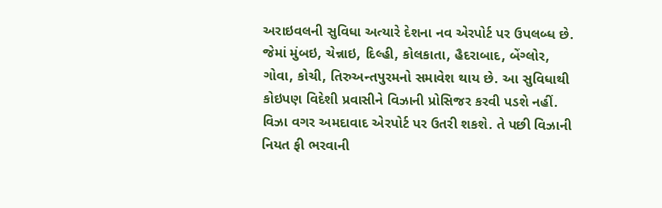અરાઇવલની સુવિધા અત્યારે દેશના નવ એરપોર્ટ પર ઉપલબ્ધ છે. જેમાં મુંબઇ, ચેન્નાઇ, દિલ્હી, કોલકાતા, હૈદરાબાદ, બેંગ્લોર, ગોવા, કોચી, તિરુઅન્તપુરમનો સમાવેશ થાય છે. આ સુવિધાથી કોઇપણ વિદેશી પ્રવાસીને વિઝાની પ્રોસિજર કરવી પડશે નહીં. વિઝા વગર અમદાવાદ એરપોર્ટ પર ઉતરી શકશે. તે પછી વિઝાની નિયત ફી ભરવાની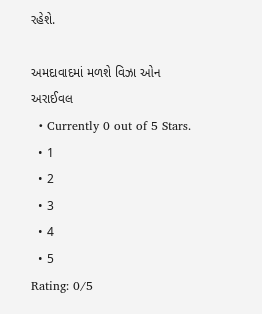રહેશે.

અમદાવાદમાં મળશે વિઝા ઓન અરાઈવલ
  • Currently 0 out of 5 Stars.
  • 1
  • 2
  • 3
  • 4
  • 5
Rating: 0/5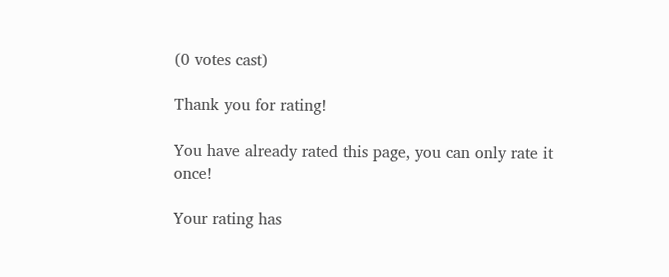(0 votes cast)

Thank you for rating!

You have already rated this page, you can only rate it once!

Your rating has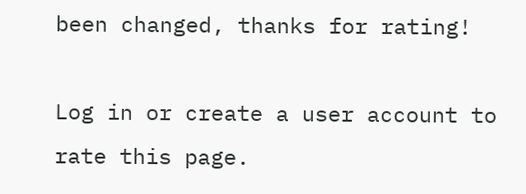been changed, thanks for rating!

Log in or create a user account to rate this page.